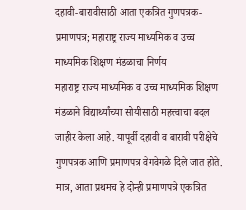दहावी-बारावीसाठी आता एकत्रित गुणपत्रक-प्रमाणपत्र; महाराष्ट्र राज्य माध्यमिक व उच्च माध्यमिक शिक्षण मंडळाचा निर्णय
महाराष्ट्र राज्य माध्यमिक व उच्च माध्यमिक शिक्षण मंडळाने विद्यार्थ्यांच्या सोयीसाठी महत्त्वाचा बदल जाहीर केला आहे. यापूर्वी दहावी व बारावी परीक्षेचे गुणपत्रक आणि प्रमाणपत्र वेगवेगळे दिले जात होते. मात्र, आता प्रथमच हे दोन्ही प्रमाणपत्रे एकत्रित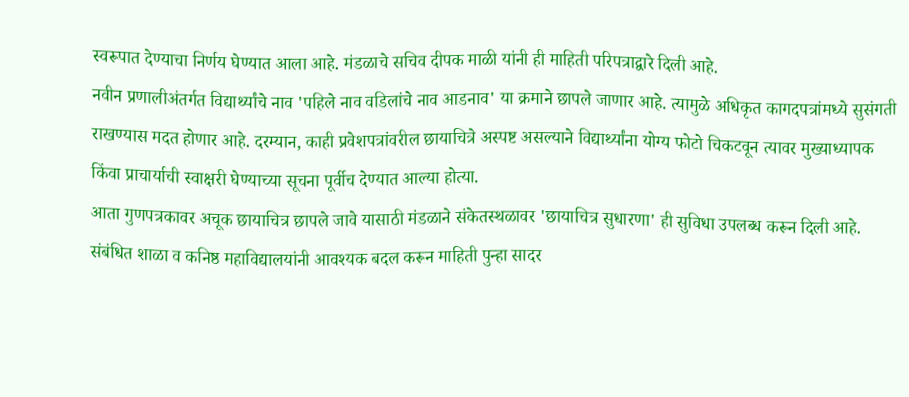स्वरूपात देण्याचा निर्णय घेण्यात आला आहे. मंडळाचे सचिव दीपक माळी यांनी ही माहिती परिपत्राद्वारे दिली आहे.
नवीन प्रणालीअंतर्गत विद्यार्थ्यांचे नाव 'पहिले नाव वडिलांचे नाव आडनाव' या क्रमाने छापले जाणार आहे. त्यामुळे अधिकृत कागदपत्रांमध्ये सुसंगती राखण्यास मदत होणार आहे. दरम्यान, काही प्रवेशपत्रांवरील छायाचित्रे अस्पष्ट असल्याने विद्यार्थ्यांना योग्य फोटो चिकटवून त्यावर मुख्याध्यापक किंवा प्राचार्याची स्वाक्षरी घेण्याच्या सूचना पूर्वीच देण्यात आल्या होत्या.
आता गुणपत्रकावर अचूक छायाचित्र छापले जावे यासाठी मंडळाने संकेतस्थळावर 'छायाचित्र सुधारणा' ही सुविधा उपलब्ध करून दिली आहे. संबंधित शाळा व कनिष्ठ महाविद्यालयांनी आवश्यक बदल करून माहिती पुन्हा सादर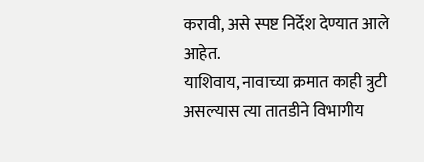करावी, असे स्पष्ट निर्देश देण्यात आले आहेत.
याशिवाय, नावाच्या क्रमात काही त्रुटी असल्यास त्या तातडीने विभागीय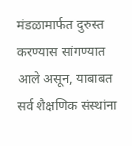मंडळामार्फत दुरुस्त करण्यास सांगण्यात आले असून, याबाबत सर्व शैक्षणिक संस्थांना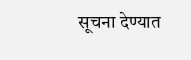सूचना देण्यात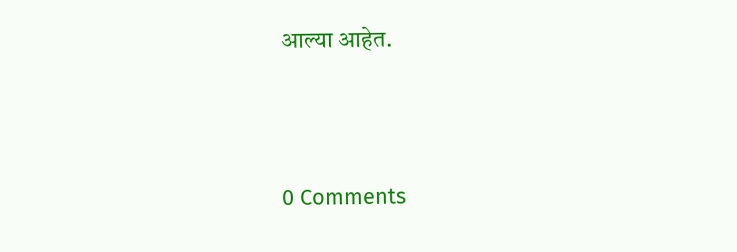आल्या आहेत.




0 Comments